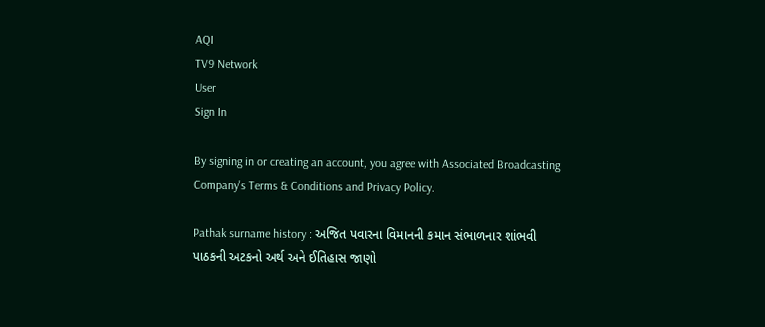AQI
TV9 Network
User
Sign In

By signing in or creating an account, you agree with Associated Broadcasting Company's Terms & Conditions and Privacy Policy.

Pathak surname history : અજિત પવારના વિમાનની કમાન સંભાળનાર શાંભવી પાઠકની અટકનો અર્થ અને ઈતિહાસ જાણો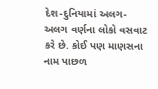દેશ-દુનિયામાં અલગ-અલગ વર્ણના લોકો વસવાટ કરે છે. કોઈ પણ માણસના નામ પાછળ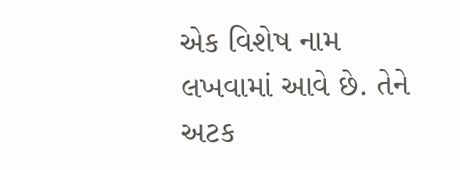એક વિશેષ નામ લખવામાં આવે છે. તેને અટક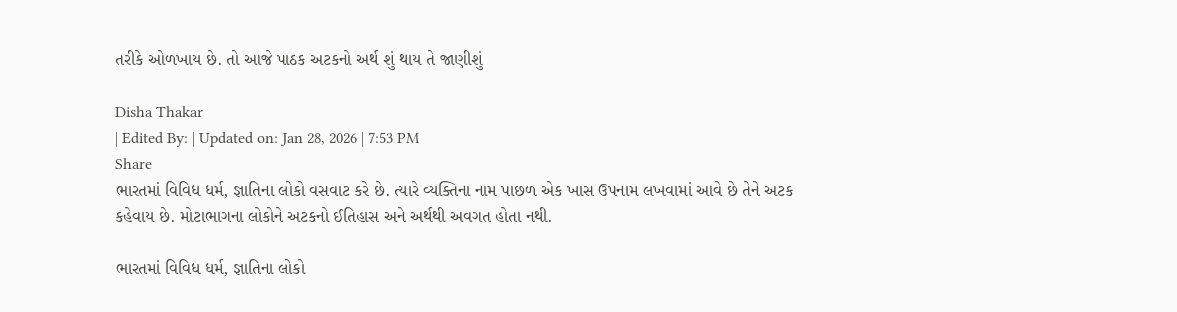તરીકે ઓળખાય છે. તો આજે પાઠક અટકનો અર્થ શું થાય તે જાણીશું

Disha Thakar
| Edited By: | Updated on: Jan 28, 2026 | 7:53 PM
Share
ભારતમાં વિવિધ ધર્મ, જ્ઞાતિના લોકો વસવાટ કરે છે. ત્યારે વ્યક્તિના નામ પાછળ એક ખાસ ઉપનામ લખવામાં આવે છે તેને અટક કહેવાય છે. મોટાભાગના લોકોને અટકનો ઈતિહાસ અને અર્થથી અવગત હોતા નથી.

ભારતમાં વિવિધ ધર્મ, જ્ઞાતિના લોકો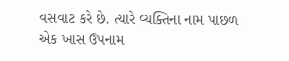વસવાટ કરે છે. ત્યારે વ્યક્તિના નામ પાછળ એક ખાસ ઉપનામ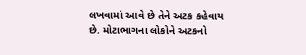લખવામાં આવે છે તેને અટક કહેવાય છે. મોટાભાગના લોકોને અટકનો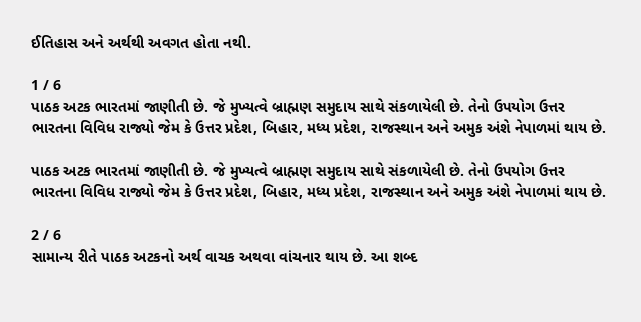ઈતિહાસ અને અર્થથી અવગત હોતા નથી.

1 / 6
પાઠક અટક ભારતમાં જાણીતી છે. જે મુખ્યત્વે બ્રાહ્મણ સમુદાય સાથે સંકળાયેલી છે. તેનો ઉપયોગ ઉત્તર ભારતના વિવિધ રાજ્યો જેમ કે ઉત્તર પ્રદેશ, બિહાર, મધ્ય પ્રદેશ, રાજસ્થાન અને અમુક અંશે નેપાળમાં થાય છે.

પાઠક અટક ભારતમાં જાણીતી છે. જે મુખ્યત્વે બ્રાહ્મણ સમુદાય સાથે સંકળાયેલી છે. તેનો ઉપયોગ ઉત્તર ભારતના વિવિધ રાજ્યો જેમ કે ઉત્તર પ્રદેશ, બિહાર, મધ્ય પ્રદેશ, રાજસ્થાન અને અમુક અંશે નેપાળમાં થાય છે.

2 / 6
સામાન્ય રીતે પાઠક અટકનો અર્થ વાચક અથવા વાંચનાર થાય છે. આ શબ્દ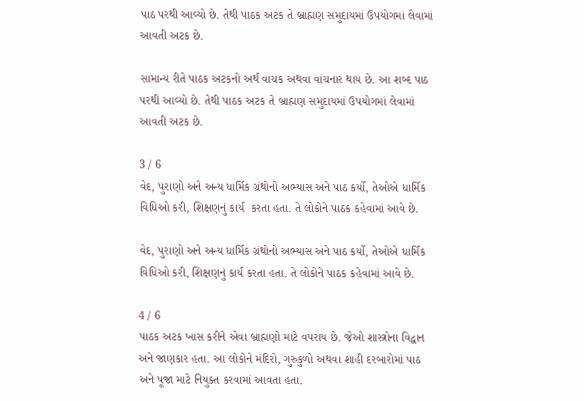પાઠ પરથી આવ્યો છે. તેથી પાઠક અટક તે બ્રાહ્મણ સમુદાયમાં ઉપયોગમાં લેવામાં આવતી અટક છે.

સામાન્ય રીતે પાઠક અટકનો અર્થ વાચક અથવા વાંચનાર થાય છે. આ શબ્દ પાઠ પરથી આવ્યો છે. તેથી પાઠક અટક તે બ્રાહ્મણ સમુદાયમાં ઉપયોગમાં લેવામાં આવતી અટક છે.

3 / 6
વેદ, પુરાણો અને અન્ય ધાર્મિક ગ્રંથોનો અભ્યાસ અને પાઠ કર્યો, તેઓએ ધાર્મિક વિધિઓ કરી, શિક્ષણનું કાર્ય  કરતા હતા. તે લોકોને પાઠક કહેવામાં આવે છે.

વેદ, પુરાણો અને અન્ય ધાર્મિક ગ્રંથોનો અભ્યાસ અને પાઠ કર્યો, તેઓએ ધાર્મિક વિધિઓ કરી, શિક્ષણનું કાર્ય કરતા હતા. તે લોકોને પાઠક કહેવામાં આવે છે.

4 / 6
પાઠક અટક ખાસ કરીને એવા બ્રાહ્મણો માટે વપરાય છે. જેઓ શાસ્ત્રોના વિદ્વાન અને જાણકાર હતા. આ લોકોને મંદિરો, ગુરુકુળો અથવા શાહી દરબારોમાં પાઠ અને પૂજા માટે નિયુક્ત કરવામાં આવતા હતા.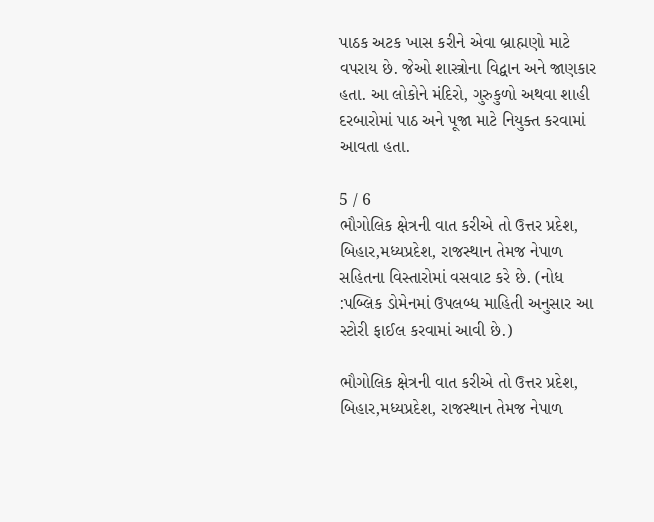પાઠક અટક ખાસ કરીને એવા બ્રાહ્મણો માટે વપરાય છે. જેઓ શાસ્ત્રોના વિદ્વાન અને જાણકાર હતા. આ લોકોને મંદિરો, ગુરુકુળો અથવા શાહી દરબારોમાં પાઠ અને પૂજા માટે નિયુક્ત કરવામાં આવતા હતા.

5 / 6
ભૌગોલિક ક્ષેત્રની વાત કરીએ તો ઉત્તર પ્રદેશ, બિહાર,મધ્યપ્રદેશ, રાજસ્થાન તેમજ નેપાળ સહિતના વિસ્તારોમાં વસવાટ કરે છે. (નોધ :પબ્લિક ડોમેનમાં ઉપલબ્ધ માહિતી અનુસાર આ સ્ટોરી ફાઈલ કરવામાં આવી છે.)

ભૌગોલિક ક્ષેત્રની વાત કરીએ તો ઉત્તર પ્રદેશ, બિહાર,મધ્યપ્રદેશ, રાજસ્થાન તેમજ નેપાળ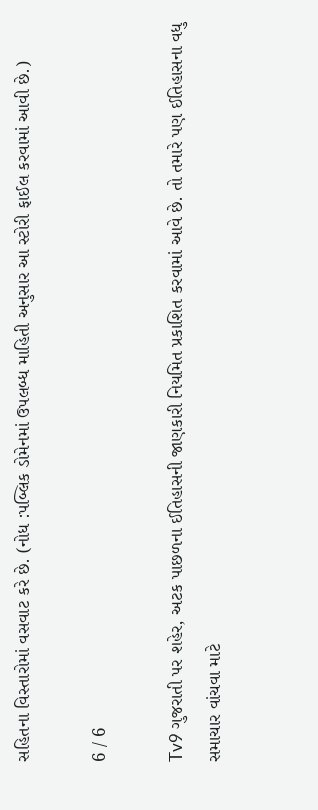સહિતના વિસ્તારોમાં વસવાટ કરે છે. (નોધ :પબ્લિક ડોમેનમાં ઉપલબ્ધ માહિતી અનુસાર આ સ્ટોરી ફાઈલ કરવામાં આવી છે.)

6 / 6

Tv9 ગુજરાતી પર શહેર, અટક પાછળના ઈતિહાસની જાણકારી નિયમિત પ્રકાશિત કરવામાં આવે છે. તો તમારે પણ ઈતિહાસના વધુ સમાચાર વાંચવા માટે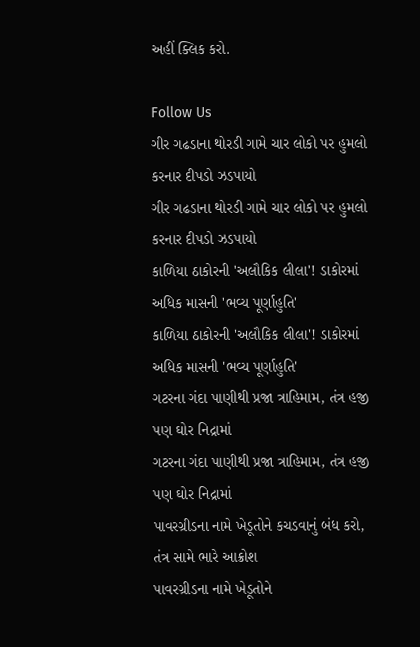અહીં ક્લિક કરો.

Follow Us
ગીર ગઢડાના થોરડી ગામે ચાર લોકો પર હુમલો કરનાર દીપડો ઝડપાયો
ગીર ગઢડાના થોરડી ગામે ચાર લોકો પર હુમલો કરનાર દીપડો ઝડપાયો
કાળિયા ઠાકોરની 'અલૌકિક લીલા'! ડાકોરમાં અધિક માસની 'ભવ્ય પૂર્ણાહુતિ'
કાળિયા ઠાકોરની 'અલૌકિક લીલા'! ડાકોરમાં અધિક માસની 'ભવ્ય પૂર્ણાહુતિ'
ગટરના ગંદા પાણીથી પ્રજા ત્રાહિમામ, તંત્ર હજી પણ ઘોર નિદ્રામાં
ગટરના ગંદા પાણીથી પ્રજા ત્રાહિમામ, તંત્ર હજી પણ ઘોર નિદ્રામાં
પાવરગ્રીડના નામે ખેડૂતોને કચડવાનું બંધ કરો, તંત્ર સામે ભારે આક્રોશ
પાવરગ્રીડના નામે ખેડૂતોને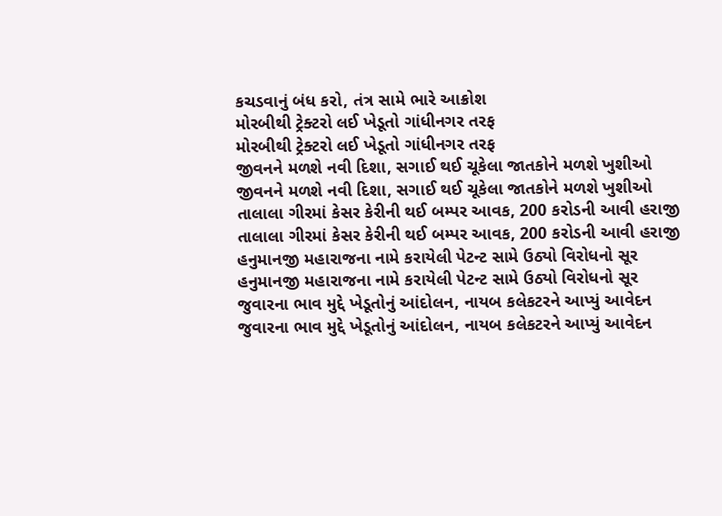કચડવાનું બંધ કરો, તંત્ર સામે ભારે આક્રોશ
મોરબીથી ટ્રેક્ટરો લઈ ખેડૂતો ગાંધીનગર તરફ
મોરબીથી ટ્રેક્ટરો લઈ ખેડૂતો ગાંધીનગર તરફ
જીવનને મળશે નવી દિશા, સગાઈ થઈ ચૂકેલા જાતકોને મળશે ખુશીઓ
જીવનને મળશે નવી દિશા, સગાઈ થઈ ચૂકેલા જાતકોને મળશે ખુશીઓ
તાલાલા ગીરમાં કેસર કેરીની થઈ બમ્પર આવક, 200 કરોડની આવી હરાજી
તાલાલા ગીરમાં કેસર કેરીની થઈ બમ્પર આવક, 200 કરોડની આવી હરાજી
હનુમાનજી મહારાજના નામે કરાયેલી પેટન્ટ સામે ઉઠ્યો વિરોધનો સૂર
હનુમાનજી મહારાજના નામે કરાયેલી પેટન્ટ સામે ઉઠ્યો વિરોધનો સૂર
જુવારના ભાવ મુદ્દે ખેડૂતોનું આંદોલન, નાયબ કલેકટરને આપ્યું આવેદન
જુવારના ભાવ મુદ્દે ખેડૂતોનું આંદોલન, નાયબ કલેકટરને આપ્યું આવેદન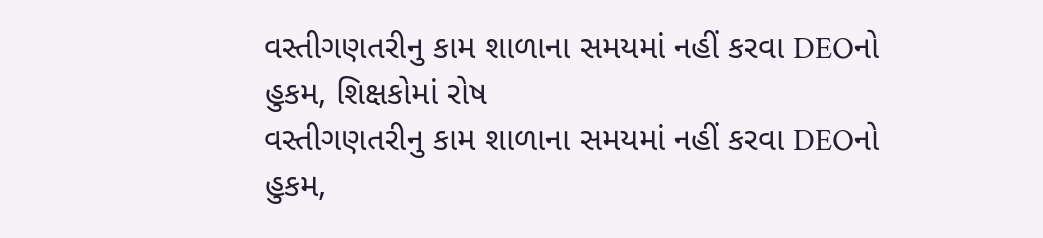વસ્તીગણતરીનુ કામ શાળાના સમયમાં નહીં કરવા DEOનો હુકમ, શિક્ષકોમાં રોષ
વસ્તીગણતરીનુ કામ શાળાના સમયમાં નહીં કરવા DEOનો હુકમ,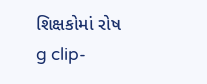શિક્ષકોમાં રોષ
g clip-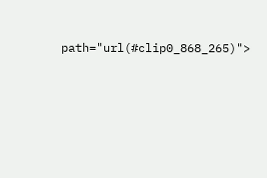path="url(#clip0_868_265)">